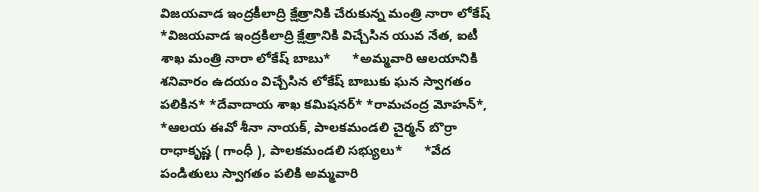విజయవాడ ఇంద్రకీలాద్రి క్షేత్రానికి చేరుకున్న మంత్రి నారా లోకేష్
*విజయవాడ ఇంద్రకిలాద్రి క్షేత్రానికి విచ్చేసిన యువ నేత, ఐటీ శాఖ మంత్రి నారా లోకేష్ బాబు*      *అమ్మవారి ఆలయానికి శనివారం ఉదయం విచ్చేసిన లోకేష్ బాబుకు ఘన స్వాగతం పలికిన* *దేవాదాయ శాఖ కమిషనర్* *రామచంద్ర మోహన్*, *ఆలయ ఈవో శీనా నాయక్, పాలకమండలి చైర్మన్ బొర్రా రాధాకృష్ణ ( గాంధీ ), పాలకమండలి సభ్యులు*      *వేద పండితులు స్వాగతం పలికి అమ్మవారి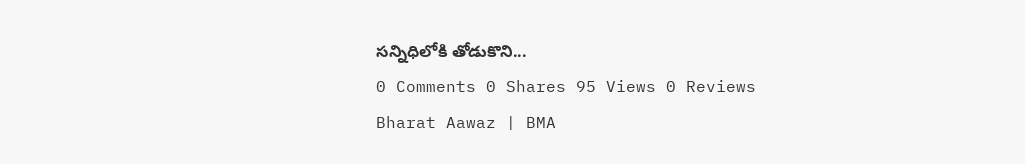సన్నిధిలోకి తోడుకొని...
0 Comments 0 Shares 95 Views 0 Reviews
Bharat Aawaz | BMA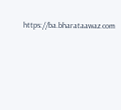https://ba.bharataawaz.com